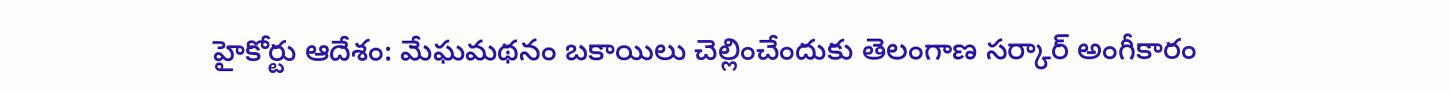హైకోర్టు ఆదేశం: మేఘమథనం బకాయిలు చెల్లించేందుకు తెలంగాణ సర్కార్ అంగీకారం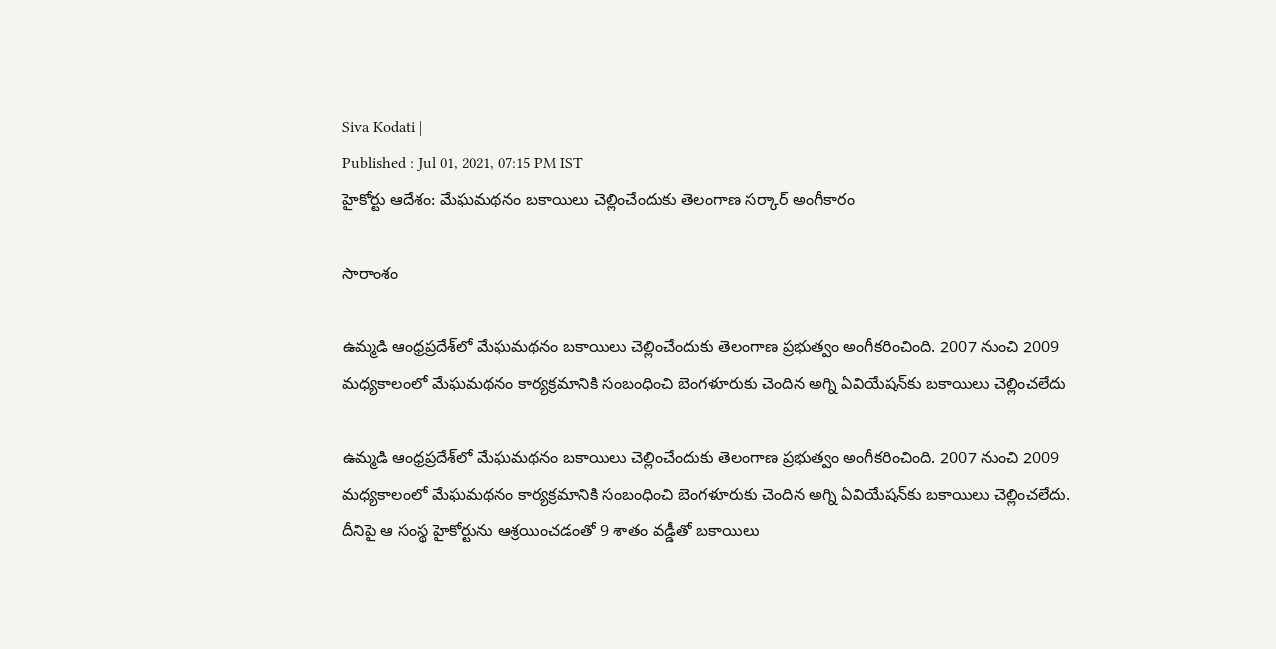Siva Kodati |
Published : Jul 01, 2021, 07:15 PM IST
హైకోర్టు ఆదేశం: మేఘమథనం బకాయిలు చెల్లించేందుకు తెలంగాణ సర్కార్ అంగీకారం

సారాంశం

ఉమ్మడి ఆంధ్రప్రదేశ్‌లో మేఘమథనం బకాయిలు చెల్లించేందుకు తెలంగాణ ప్రభుత్వం అంగీకరించింది. 2007 నుంచి 2009 మధ్యకాలంలో మేఘమథనం కార్యక్రమానికి సంబంధించి బెంగళూరుకు చెందిన అగ్ని ఏవియేషన్‌‌కు బకాయిలు చెల్లించలేదు

ఉమ్మడి ఆంధ్రప్రదేశ్‌లో మేఘమథనం బకాయిలు చెల్లించేందుకు తెలంగాణ ప్రభుత్వం అంగీకరించింది. 2007 నుంచి 2009 మధ్యకాలంలో మేఘమథనం కార్యక్రమానికి సంబంధించి బెంగళూరుకు చెందిన అగ్ని ఏవియేషన్‌‌కు బకాయిలు చెల్లించలేదు. దీనిపై ఆ సంస్థ హైకోర్టును ఆశ్రయించడంతో 9 శాతం వడ్డీతో బకాయిలు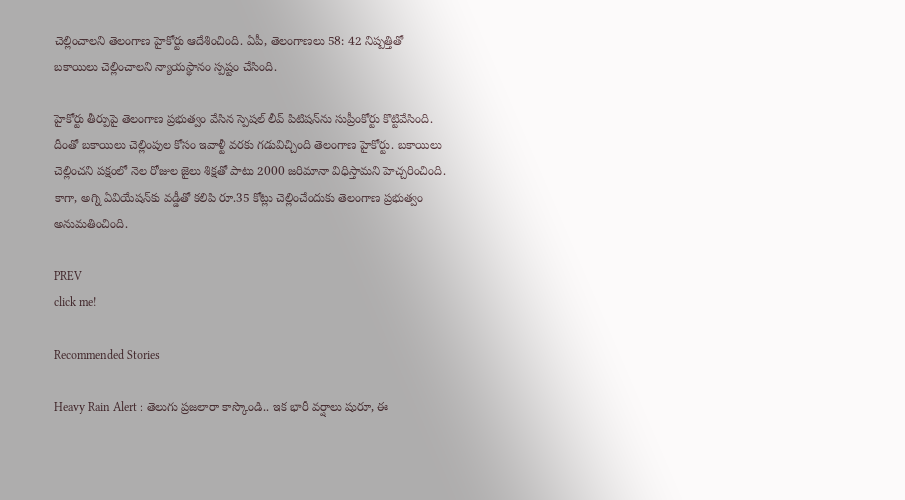చెల్లించాలని తెలంగాణ హైకోర్టు ఆదేశించింది. ఏపీ, తెలంగాణలు 58: 42 నిష్పత్తితో బకాయిలు చెల్లించాలని న్యాయస్థానం స్పష్టం చేసింది.

హైకోర్టు తీర్పుపై తెలంగాణ ప్రభుత్వం వేసిన స్పెషల్ లీవ్ పిటిషన్‌ను సుప్రీంకోర్టు కొట్టివేసింది. దీంతో బకాయిలు చెల్లింపుల కోసం ఇవాళ్టీ వరకు గడువిచ్చింది తెలంగాణ హైకోర్టు. బకాయిలు చెల్లించని పక్షంలో నెల రోజుల జైలు శిక్షతో పాటు 2000 జరిమానా విధిస్తామని హెచ్చరించింది. కాగా, అగ్ని ఏవియేషన్‌కు వడ్డీతో కలిపి రూ.35 కోట్లు చెల్లించేందుకు తెలంగాణ ప్రభుత్వం అనుమతించింది.

PREV
click me!

Recommended Stories

Heavy Rain Alert : తెలుగు ప్రజలారా కాస్కొండి.. ఇక భారీ వర్షాలు షురూ, ఈ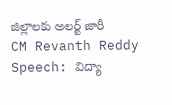జిల్లాలకు అలర్ట్ జారీ
CM Revanth Reddy Speech: విద్యా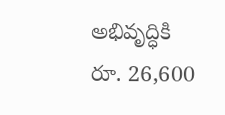అభివృద్ధికి రూ. 26,600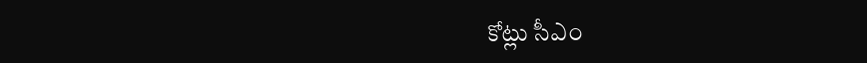కోట్లు సీఎం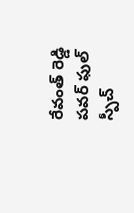రేవంత్ రెడ్డి పవర్ ఫుల్ స్పీచ్